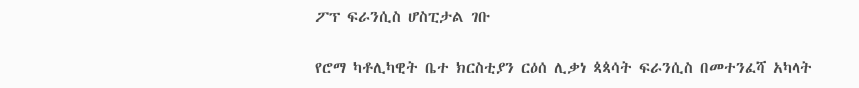ፖፕ ፍራንሲስ ሆስፒታል ገቡ

የሮማ ካቶሊካዊት ቤተ ክርስቲያን ርዕሰ ሊቃነ ጳጳሳት ፍራንሲስ በመተንፈሻ አካላት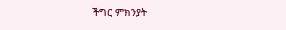ችግር ምክንያት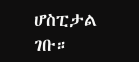ሆስፒታል ገቡ።